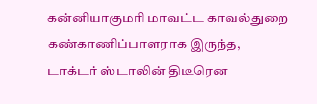கன்னியாகுமரி மாவட்ட காவல்துறை கண்காணிப்பாளராக இருந்த, டாக்டர் ஸ்டாலின் திடீரென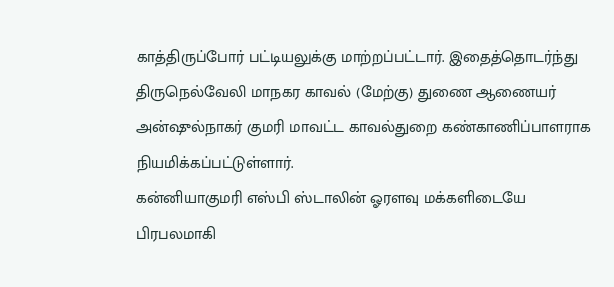காத்திருப்போர் பட்டியலுக்கு மாற்றப்பட்டார். இதைத்தொடர்ந்து திருநெல்வேலி மாநகர காவல் (மேற்கு) துணை ஆணையர் அன்ஷுல்நாகர் குமரி மாவட்ட காவல்துறை கண்காணிப்பாளராக நியமிக்கப்பட்டுள்ளார்.
கன்னியாகுமரி எஸ்பி ஸ்டாலின் ஓரளவு மக்களிடையே பிரபலமாகி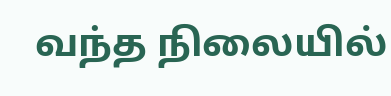வந்த நிலையில்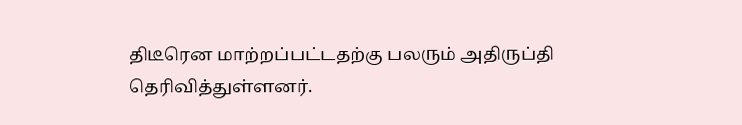திடீரென மாற்றப்பட்டதற்கு பலரும் அதிருப்தி தெரிவித்துள்ளனர்.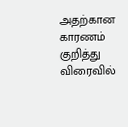அதற்கான காரணம் குறித்து விரைவில்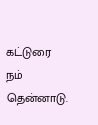கட்டுரை நம் தென்னாடு.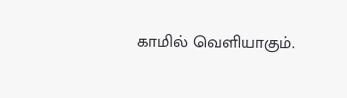காமில் வெளியாகும்.